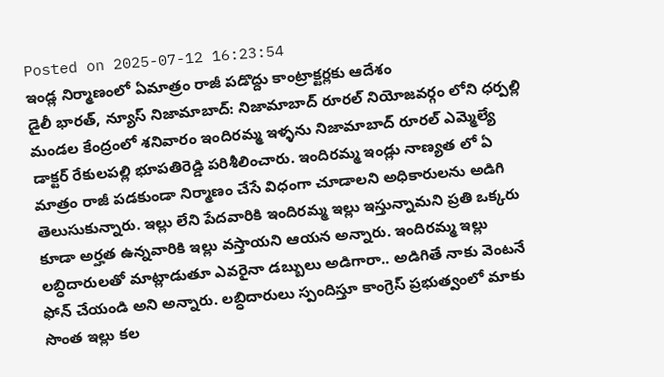Posted on 2025-07-12 16:23:54
ఇండ్ల నిర్మాణంలో ఏమాత్రం రాజీ పడొద్దు కాంట్రాక్టర్లకు ఆదేశం
డైలీ భారత్, న్యూస్ నిజామాబాద్: నిజామాబాద్ రూరల్ నియోజవర్గం లోని ధర్పల్లి మండల కేంద్రంలో శనివారం ఇందిరమ్మ ఇళ్ళను నిజామాబాద్ రూరల్ ఎమ్మెల్యే డాక్టర్ రేకులపల్లి భూపతిరెడ్డి పరిశీలించారు. ఇందిరమ్మ ఇండ్లు నాణ్యత లో ఏ మాత్రం రాజీ పడకుండా నిర్మాణం చేసే విధంగా చూడాలని అధికారులను అడిగి తెలుసుకున్నారు. ఇల్లు లేని పేదవారికి ఇందిరమ్మ ఇల్లు ఇస్తున్నామని ప్రతి ఒక్కరు కూడా అర్హత ఉన్నవారికి ఇల్లు వస్తాయని ఆయన అన్నారు. ఇందిరమ్మ ఇల్లు లబ్ధిదారులతో మాట్లాడుతూ ఎవరైనా డబ్బులు అడిగారా.. అడిగితే నాకు వెంటనే ఫోన్ చేయండి అని అన్నారు. లబ్ధిదారులు స్పందిస్తూ కాంగ్రెస్ ప్రభుత్వంలో మాకు సొంత ఇల్లు కల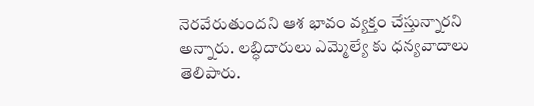నెరవేరుతుందని ఆశ భావం వ్యక్తం చేస్తున్నారని అన్నారు. లబ్ధిదారులు ఎమ్మెల్యే కు ధన్యవాదాలు తెలిపారు.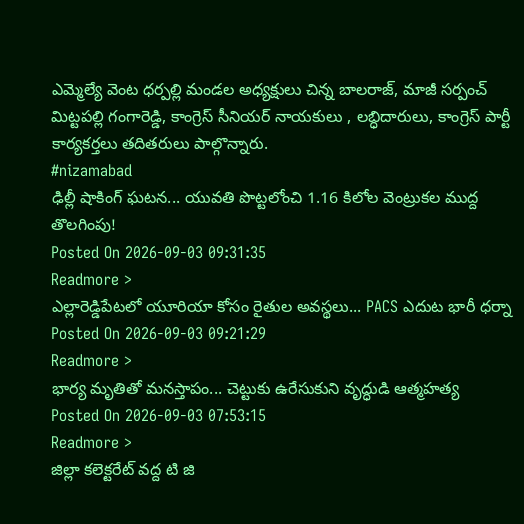ఎమ్మెల్యే వెంట ధర్పల్లి మండల అధ్యక్షులు చిన్న బాలరాజ్, మాజీ సర్పంచ్ మిట్టపల్లి గంగారెడ్డి, కాంగ్రెస్ సీనియర్ నాయకులు , లబ్ధిదారులు, కాంగ్రెస్ పార్టీ కార్యకర్తలు తదితరులు పాల్గొన్నారు.
#nizamabad
ఢిల్లీ షాకింగ్ ఘటన... యువతి పొట్టలోంచి 1.16 కిలోల వెంట్రుకల ముద్ద తొలగింపు!
Posted On 2026-09-03 09:31:35
Readmore >
ఎల్లారెడ్డిపేటలో యూరియా కోసం రైతుల అవస్థలు... PACS ఎదుట భారీ ధర్నా
Posted On 2026-09-03 09:21:29
Readmore >
భార్య మృతితో మనస్తాపం... చెట్టుకు ఉరేసుకుని వృద్ధుడి ఆత్మహత్య
Posted On 2026-09-03 07:53:15
Readmore >
జిల్లా కలెక్టరేట్ వద్ద టి జి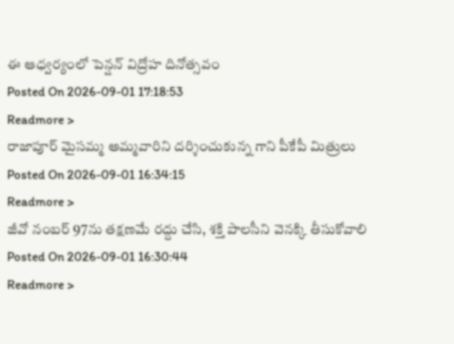ఈ ఆధ్వర్యంలో పెన్షన్ విద్రోహ దినోత్సవం
Posted On 2026-09-01 17:18:53
Readmore >
రాజాపూర్ మైసమ్మ అమ్మవారిని దర్శించుకున్న గాని పీకేపీ మిత్రులు
Posted On 2026-09-01 16:34:15
Readmore >
జీవో నంబర్ 97ను తక్షణమే రద్దు చేసి, శక్తి పాలసీని వెనక్కి తీసుకోవాలి
Posted On 2026-09-01 16:30:44
Readmore >